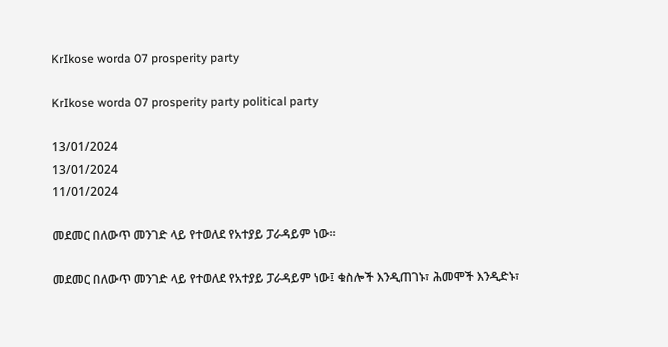KrIkose worda 07 prosperity party

KrIkose worda 07 prosperity party political party

13/01/2024
13/01/2024
11/01/2024

መደመር በለውጥ መንገድ ላይ የተወለደ የአተያይ ፓራዳይም ነው።

መደመር በለውጥ መንገድ ላይ የተወለደ የአተያይ ፓራዳይም ነው፤ ቁስሎች እንዲጠገኑ፣ ሕመሞች እንዲድኑ፣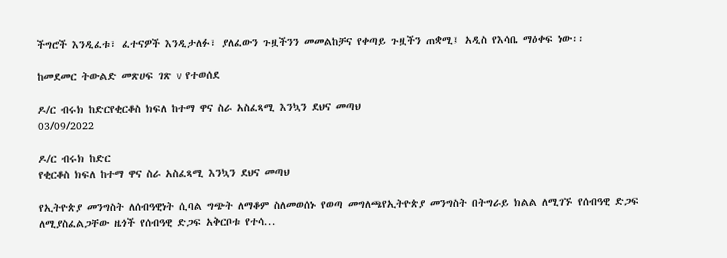ችግሮች እንዲፈቱ፣ ፈተናዎች እንዲታለፉ፣ ያለፈውን ጉዟችንን መመልከቻና የቀጣይ ጉዟችን ጠቋሚ፤ አዲስ የእሳቤ ማዕቀፍ ነው፡፡

ከመደመር ትውልድ መጽሀፍ ገጽ v የተወሰደ

ዶ/ር ብሩክ ከድርየቂርቆስ ክፍለ ከተማ ዋና ስራ አስፈጻሚ እንኳን ደህና መጣህ
03/09/2022

ዶ/ር ብሩክ ከድር
የቂርቆስ ክፍለ ከተማ ዋና ስራ አስፈጻሚ እንኳን ደህና መጣህ

የኢትዮጵያ መንግስት ለሰብዓዊነት ሲባል ግጭት ለማቆም ስለመወሰኑ የወጣ መግለጫየኢትዮጵያ መንግስት በትግራይ ክልል ለሚገኙ የሰብዓዊ ድጋፍ ለሚያስፈልጋቸው ዜጎች የሰብዓዊ ድጋፍ አቅርቦቱ የተሳ...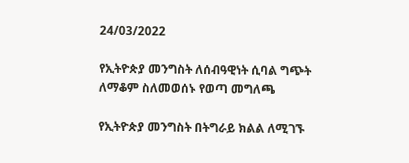24/03/2022

የኢትዮጵያ መንግስት ለሰብዓዊነት ሲባል ግጭት ለማቆም ስለመወሰኑ የወጣ መግለጫ

የኢትዮጵያ መንግስት በትግራይ ክልል ለሚገኙ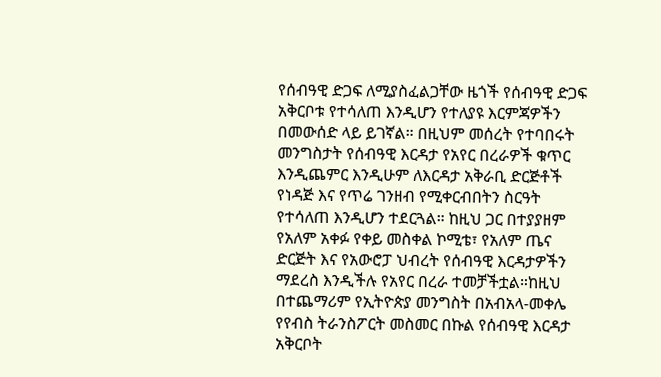የሰብዓዊ ድጋፍ ለሚያስፈልጋቸው ዜጎች የሰብዓዊ ድጋፍ አቅርቦቱ የተሳለጠ እንዲሆን የተለያዩ እርምጃዎችን በመውሰድ ላይ ይገኛል። በዚህም መሰረት የተባበሩት መንግስታት የሰብዓዊ እርዳታ የአየር በረራዎች ቁጥር እንዲጨምር እንዲሁም ለእርዳታ አቅራቢ ድርጅቶች የነዳጅ እና የጥሬ ገንዘብ የሚቀርብበትን ስርዓት የተሳለጠ እንዲሆን ተደርጓል። ከዚህ ጋር በተያያዘም የአለም አቀፉ የቀይ መስቀል ኮሚቴ፣ የአለም ጤና ድርጅት እና የአውሮፓ ህብረት የሰብዓዊ እርዳታዎችን ማደረስ እንዲችሉ የአየር በረራ ተመቻችቷል።ከዚህ በተጨማሪም የኢትዮጵያ መንግስት በአብአላ-መቀሌ የየብስ ትራንስፖርት መስመር በኩል የሰብዓዊ እርዳታ አቅርቦት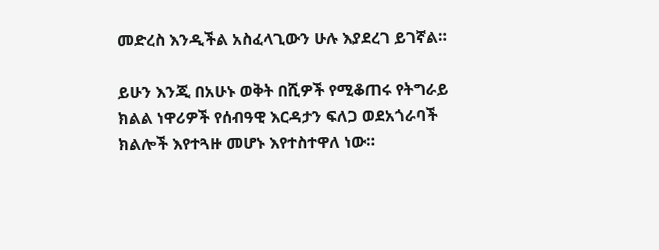መድረስ እንዲችል አስፈላጊውን ሁሉ እያደረገ ይገኛል።

ይሁን እንጂ በአሁኑ ወቅት በሺዎች የሚቆጠሩ የትግራይ ክልል ነዋሪዎች የሰብዓዊ እርዳታን ፍለጋ ወደአጎራባች ክልሎች እየተጓዙ መሆኑ እየተስተዋለ ነው።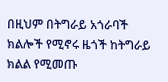በዚህም በትግራይ አጎራባች ክልሎች የሚኖሩ ዜጎች ከትግራይ ክልል የሚመጡ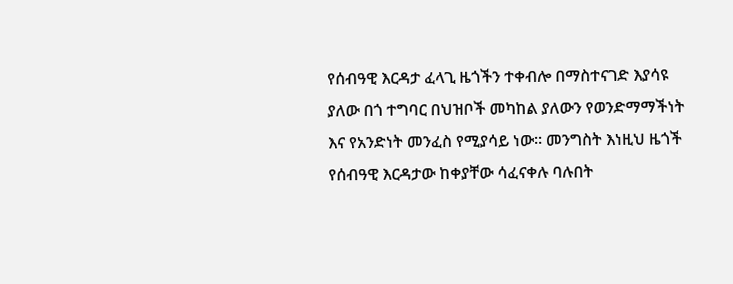የሰብዓዊ እርዳታ ፈላጊ ዜጎችን ተቀብሎ በማስተናገድ እያሳዩ ያለው በጎ ተግባር በህዝቦች መካከል ያለውን የወንድማማችነት እና የአንድነት መንፈስ የሚያሳይ ነው። መንግስት እነዚህ ዜጎች የሰብዓዊ እርዳታው ከቀያቸው ሳፈናቀሉ ባሉበት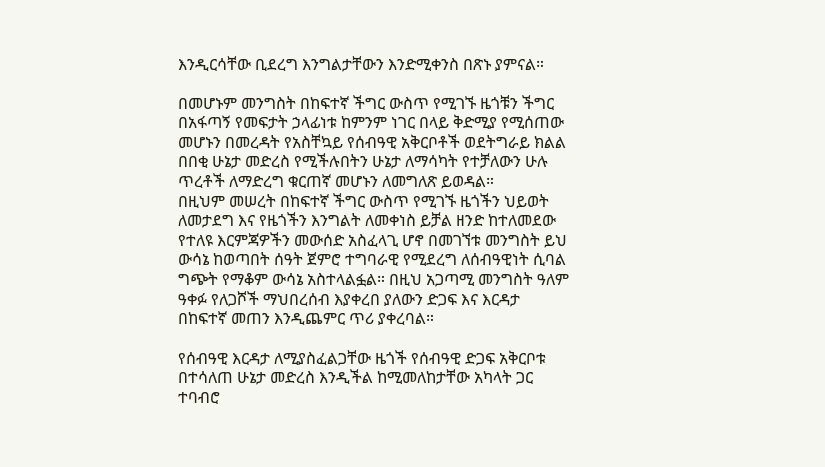እንዲርሳቸው ቢደረግ እንግልታቸውን እንድሚቀንስ በጽኑ ያምናል።

በመሆኑም መንግስት በከፍተኛ ችግር ውስጥ የሚገኙ ዜጎቹን ችግር በአፋጣኝ የመፍታት ኃላፊነቱ ከምንም ነገር በላይ ቅድሚያ የሚሰጠው መሆኑን በመረዳት የአስቸኳይ የሰብዓዊ አቅርቦቶች ወደትግራይ ክልል በበቂ ሁኔታ መድረስ የሚችሉበትን ሁኔታ ለማሳካት የተቻለውን ሁሉ ጥረቶች ለማድረግ ቁርጠኛ መሆኑን ለመግለጽ ይወዳል።
በዚህም መሠረት በከፍተኛ ችግር ውስጥ የሚገኙ ዜጎችን ህይወት ለመታደግ እና የዜጎችን እንግልት ለመቀነስ ይቻል ዘንድ ከተለመደው የተለዩ እርምጃዎችን መውሰድ አስፈላጊ ሆኖ በመገኘቱ መንግስት ይህ ውሳኔ ከወጣበት ሰዓት ጀምሮ ተግባራዊ የሚደረግ ለሰብዓዊነት ሲባል ግጭት የማቆም ውሳኔ አስተላልፏል። በዚህ አጋጣሚ መንግስት ዓለም ዓቀፉ የለጋሾች ማህበረሰብ እያቀረበ ያለውን ድጋፍ እና እርዳታ በከፍተኛ መጠን እንዲጨምር ጥሪ ያቀረባል።

የሰብዓዊ እርዳታ ለሚያስፈልጋቸው ዜጎች የሰብዓዊ ድጋፍ አቅርቦቱ በተሳለጠ ሁኔታ መድረስ እንዲችል ከሚመለከታቸው አካላት ጋር ተባብሮ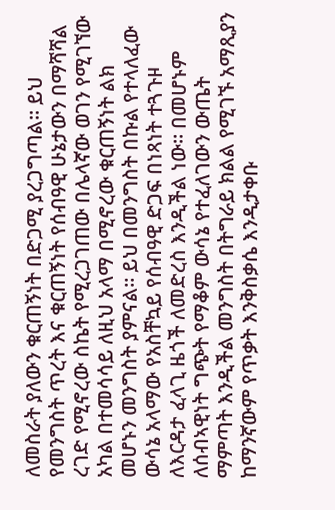ለመስራት ያለውን ቁርጠኝነት በድጋሚ ያረጋግጣል። ይህ የመንግስት ጥረት እና ቁርጠኝነት የሰብዓዊ ሁኔታውን በማሻሻል ረገድ የሚኖረው ስኬት የሚረጋገጠው በሌላኛው ወገን የሚገኘው አካል በተመሳሳይ ለዚህ አላማ በሚኖረው ቁርጠኝነት ልክ መሆኑን መንግስት ያምናል። ይህ በመንግስት በኩል የተላለፈው ውሳኔ አላማው የአስቸኳይ የሰብዓዊ ድጋፍ በነጻነት ተጓጉዞ ለእርዳታ ፈላጊ ዜጎች ለመድረስ እንዲችል ነው። በመሆኑም ለሰብኣዊነት ግጭት የማቆም ውሳኔ የተፈለገውን ውጤት ማምጣት እንዲችል መንግስት በትግራይ ክልል የሚገኙ አማጺያን ከማንኛውም የጥቃት እንቅስቃሴ እንዲታቀቡ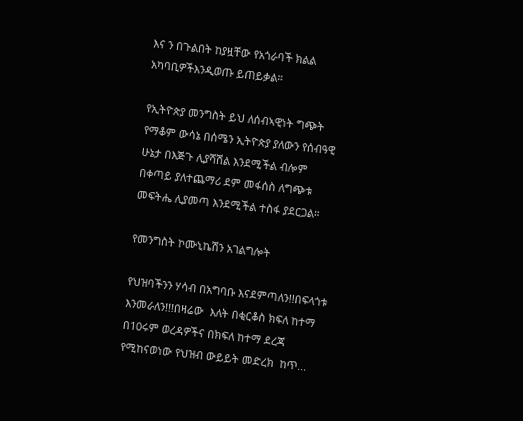እና ን በጉልበት ከያዟቸው የአጎራባች ክልል አካባቢዎችእንዲወጡ ይጠይቃል።

የኢትዮጵያ መንግስት ይህ ለሰብኣዊነት ግጭት የማቆም ውሳኔ በሰሜን ኢትዮጵያ ያለውን የሰብዓዊ ሁኔታ በእጅጉ ሊያሻሽል እንደሚችል ብሎም በቀጣይ ያለተጨማሪ ደም መፋሰስ ለግጭቱ መፍትሔ ሊያመጣ እንደሚችል ተስፋ ያደርጋል።

የመንግስት ኮሙኒኬሽን አገልግሎት

የህዝባችንን ሃሳብ በአግባቡ እናደምጣለን!!በፍላጎቱ እንመራለን!!!በዛሬው  እለት በቂርቆስ ክፍለ ከተማ በ10ሩም ወረዳዎችና በክፍለ ከተማ ደረጃ   የሚከናወነው የህዝብ ውይይት መድረክ  ከጥ...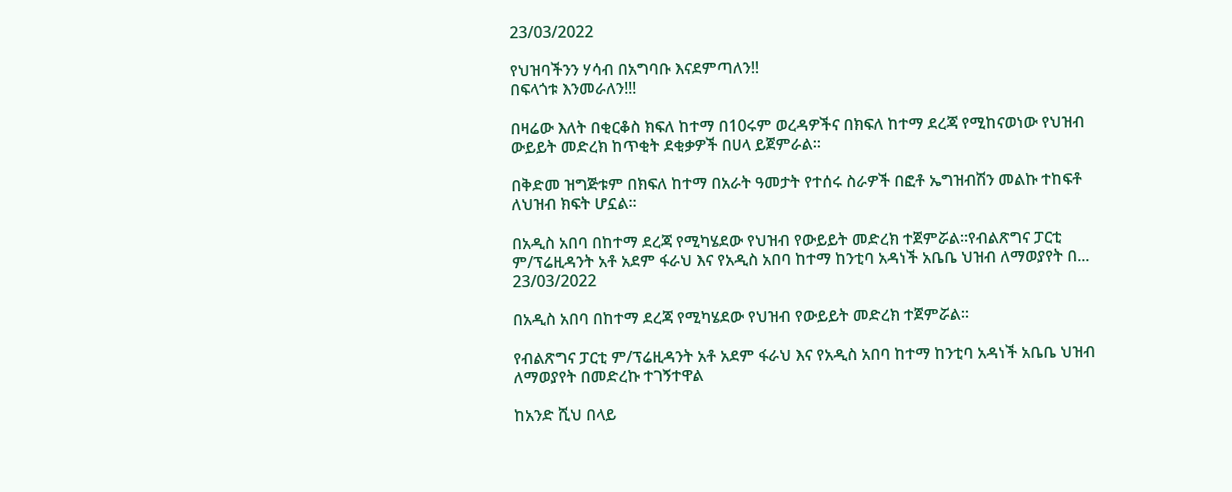23/03/2022

የህዝባችንን ሃሳብ በአግባቡ እናደምጣለን!!
በፍላጎቱ እንመራለን!!!

በዛሬው እለት በቂርቆስ ክፍለ ከተማ በ10ሩም ወረዳዎችና በክፍለ ከተማ ደረጃ የሚከናወነው የህዝብ ውይይት መድረክ ከጥቂት ደቂቃዎች በሀላ ይጀምራል።

በቅድመ ዝግጅቱም በክፍለ ከተማ በአራት ዓመታት የተሰሩ ስራዎች በፎቶ ኤግዝብሽን መልኩ ተከፍቶ ለህዝብ ክፍት ሆኗል።

በአዲስ አበባ በከተማ ደረጃ የሚካሄደው የህዝብ የውይይት መድረክ ተጀምሯል።የብልጽግና ፓርቲ ም/ፕሬዚዳንት አቶ አደም ፋራህ እና የአዲስ አበባ ከተማ ከንቲባ አዳነች አቤቤ ህዝብ ለማወያየት በ...
23/03/2022

በአዲስ አበባ በከተማ ደረጃ የሚካሄደው የህዝብ የውይይት መድረክ ተጀምሯል።

የብልጽግና ፓርቲ ም/ፕሬዚዳንት አቶ አደም ፋራህ እና የአዲስ አበባ ከተማ ከንቲባ አዳነች አቤቤ ህዝብ ለማወያየት በመድረኩ ተገኝተዋል

ከአንድ ሺህ በላይ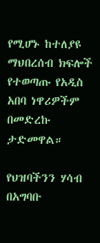የሚሆኑ ከተለያዩ ማህበረሰብ ክፍሎች የተወጣጡ የአዲስ አበባ ነዋሪዎችም በመድረኩ ታድመዋል።

የህዝባችንን ሃሳብ በአግባቡ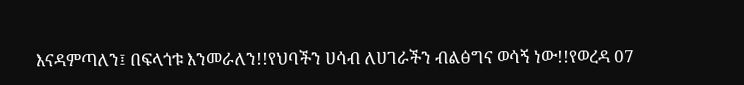እናዳምጣለን፤ በፍላጎቱ እንመራለን!!የህባችን ሀሳብ ለሀገራችን ብልፅግና ወሳኝ ነው!!የወረዳ 07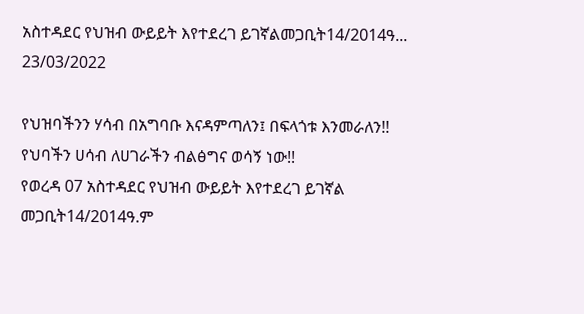አስተዳደር የህዝብ ውይይት እየተደረገ ይገኛልመጋቢት14/2014ዓ...
23/03/2022

የህዝባችንን ሃሳብ በአግባቡ እናዳምጣለን፤ በፍላጎቱ እንመራለን!!
የህባችን ሀሳብ ለሀገራችን ብልፅግና ወሳኝ ነው!!
የወረዳ 07 አስተዳደር የህዝብ ውይይት እየተደረገ ይገኛል
መጋቢት14/2014ዓ.ም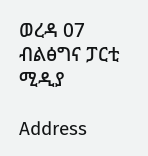ወረዳ 07 ብልፅግና ፓርቲ ሚዲያ

Address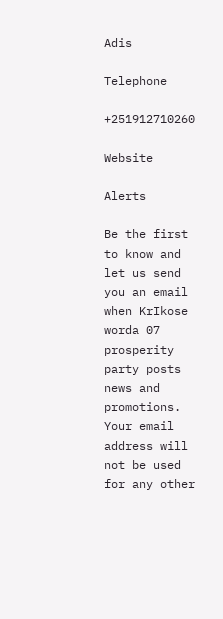Adis

Telephone

+251912710260

Website

Alerts

Be the first to know and let us send you an email when KrIkose worda 07 prosperity party posts news and promotions. Your email address will not be used for any other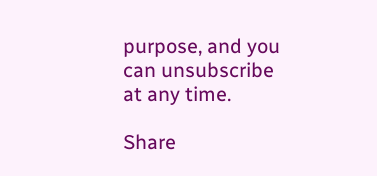purpose, and you can unsubscribe at any time.

Share